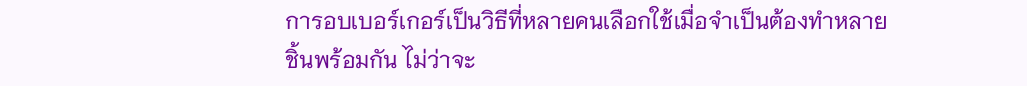การอบเบอร์เกอร์เป็นวิธีที่หลายคนเลือกใช้เมื่อจำเป็นต้องทำหลายชิ้นพร้อมกัน ไม่ว่าจะ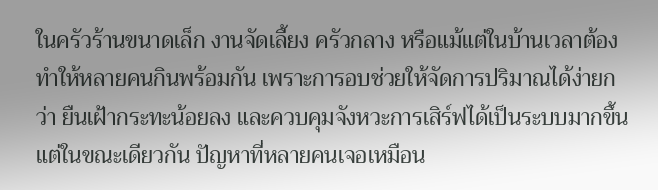ในครัวร้านขนาดเล็ก งานจัดเลี้ยง ครัวกลาง หรือแม้แต่ในบ้านเวลาต้องทำให้หลายคนกินพร้อมกัน เพราะการอบช่วยให้จัดการปริมาณได้ง่ายกว่า ยืนเฝ้ากระทะน้อยลง และควบคุมจังหวะการเสิร์ฟได้เป็นระบบมากขึ้น แต่ในขณะเดียวกัน ปัญหาที่หลายคนเจอเหมือน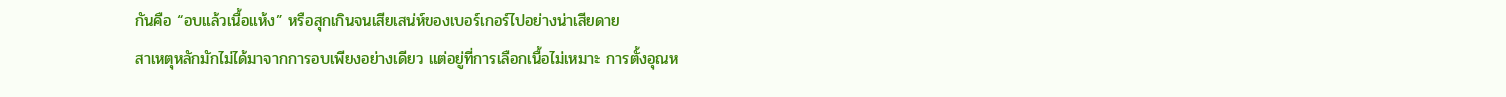กันคือ “อบแล้วเนื้อแห้ง” หรือสุกเกินจนเสียเสน่ห์ของเบอร์เกอร์ไปอย่างน่าเสียดาย
สาเหตุหลักมักไม่ได้มาจากการอบเพียงอย่างเดียว แต่อยู่ที่การเลือกเนื้อไม่เหมาะ การตั้งอุณห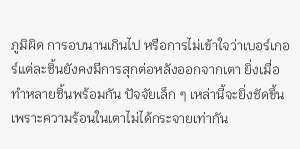ภูมิผิด การอบนานเกินไป หรือการไม่เข้าใจว่าเบอร์เกอร์แต่ละชิ้นยังคงมีการสุกต่อหลังออกจากเตา ยิ่งเมื่อทำหลายชิ้นพร้อมกัน ปัจจัยเล็ก ๆ เหล่านี้จะยิ่งชัดขึ้น เพราะความร้อนในเตาไม่ได้กระจายเท่ากัน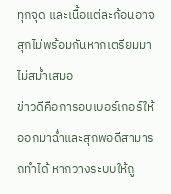ทุกจุด และเนื้อแต่ละก้อนอาจสุกไม่พร้อมกันหากเตรียมมาไม่สม่ำเสมอ
ข่าวดีคือการอบเบอร์เกอร์ให้ออกมาฉ่ำและสุกพอดีสามารถทำได้ หากวางระบบให้ถู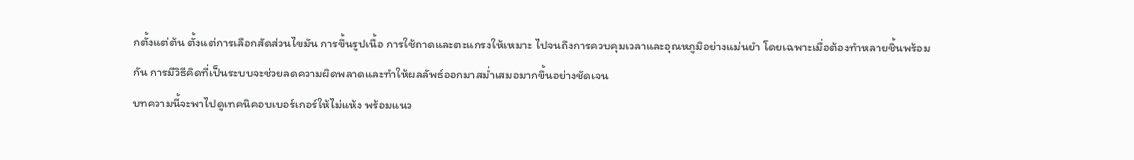กตั้งแต่ต้น ตั้งแต่การเลือกสัดส่วนไขมัน การขึ้นรูปเนื้อ การใช้ถาดและตะแกรงให้เหมาะ ไปจนถึงการควบคุมเวลาและอุณหภูมิอย่างแม่นยำ โดยเฉพาะเมื่อต้องทำหลายชิ้นพร้อมกัน การมีวิธีคิดที่เป็นระบบจะช่วยลดความผิดพลาดและทำให้ผลลัพธ์ออกมาสม่ำเสมอมากขึ้นอย่างชัดเจน
บทความนี้จะพาไปดูเทคนิคอบเบอร์เกอร์ให้ไม่แห้ง พร้อมแนว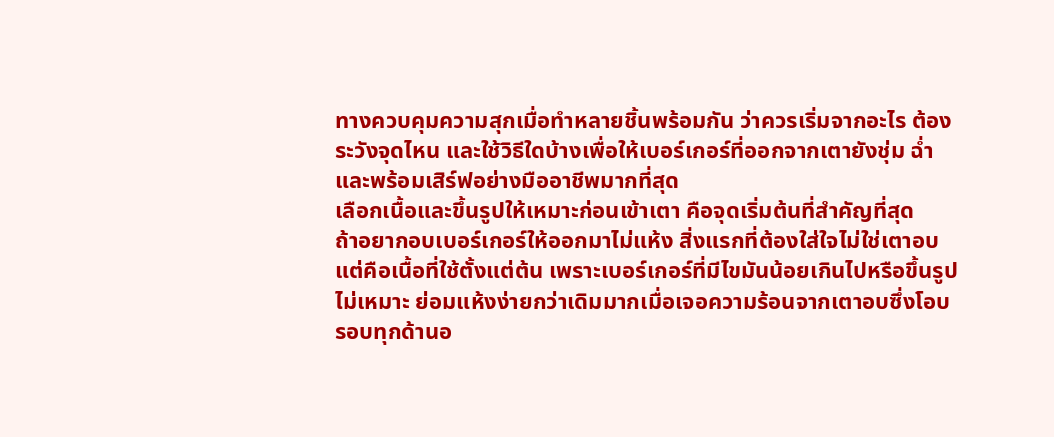ทางควบคุมความสุกเมื่อทำหลายชิ้นพร้อมกัน ว่าควรเริ่มจากอะไร ต้องระวังจุดไหน และใช้วิธีใดบ้างเพื่อให้เบอร์เกอร์ที่ออกจากเตายังชุ่ม ฉ่ำ และพร้อมเสิร์ฟอย่างมืออาชีพมากที่สุด
เลือกเนื้อและขึ้นรูปให้เหมาะก่อนเข้าเตา คือจุดเริ่มต้นที่สำคัญที่สุด
ถ้าอยากอบเบอร์เกอร์ให้ออกมาไม่แห้ง สิ่งแรกที่ต้องใส่ใจไม่ใช่เตาอบ แต่คือเนื้อที่ใช้ตั้งแต่ต้น เพราะเบอร์เกอร์ที่มีไขมันน้อยเกินไปหรือขึ้นรูปไม่เหมาะ ย่อมแห้งง่ายกว่าเดิมมากเมื่อเจอความร้อนจากเตาอบซึ่งโอบรอบทุกด้านอ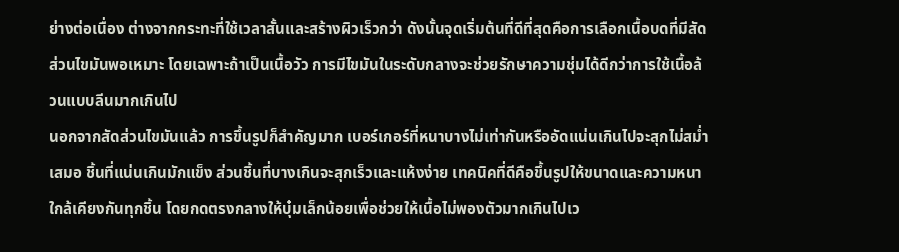ย่างต่อเนื่อง ต่างจากกระทะที่ใช้เวลาสั้นและสร้างผิวเร็วกว่า ดังนั้นจุดเริ่มต้นที่ดีที่สุดคือการเลือกเนื้อบดที่มีสัดส่วนไขมันพอเหมาะ โดยเฉพาะถ้าเป็นเนื้อวัว การมีไขมันในระดับกลางจะช่วยรักษาความชุ่มได้ดีกว่าการใช้เนื้อล้วนแบบลีนมากเกินไป
นอกจากสัดส่วนไขมันแล้ว การขึ้นรูปก็สำคัญมาก เบอร์เกอร์ที่หนาบางไม่เท่ากันหรืออัดแน่นเกินไปจะสุกไม่สม่ำเสมอ ชิ้นที่แน่นเกินมักแข็ง ส่วนชิ้นที่บางเกินจะสุกเร็วและแห้งง่าย เทคนิคที่ดีคือขึ้นรูปให้ขนาดและความหนาใกล้เคียงกันทุกชิ้น โดยกดตรงกลางให้บุ๋มเล็กน้อยเพื่อช่วยให้เนื้อไม่พองตัวมากเกินไปเว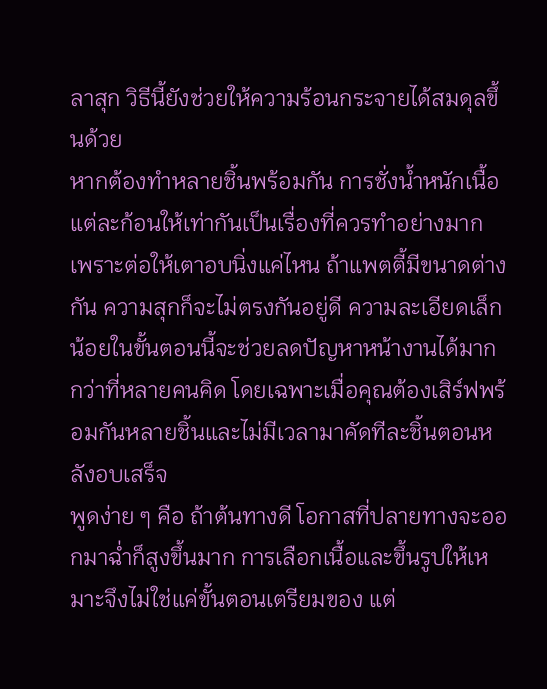ลาสุก วิธีนี้ยังช่วยให้ความร้อนกระจายได้สมดุลขึ้นด้วย
หากต้องทำหลายชิ้นพร้อมกัน การชั่งน้ำหนักเนื้อแต่ละก้อนให้เท่ากันเป็นเรื่องที่ควรทำอย่างมาก เพราะต่อให้เตาอบนิ่งแค่ไหน ถ้าแพตตี้มีขนาดต่างกัน ความสุกก็จะไม่ตรงกันอยู่ดี ความละเอียดเล็กน้อยในขั้นตอนนี้จะช่วยลดปัญหาหน้างานได้มากกว่าที่หลายคนคิด โดยเฉพาะเมื่อคุณต้องเสิร์ฟพร้อมกันหลายชิ้นและไม่มีเวลามาคัดทีละชิ้นตอนหลังอบเสร็จ
พูดง่าย ๆ คือ ถ้าต้นทางดี โอกาสที่ปลายทางจะออกมาฉ่ำก็สูงขึ้นมาก การเลือกเนื้อและขึ้นรูปให้เหมาะจึงไม่ใช่แค่ขั้นตอนเตรียมของ แต่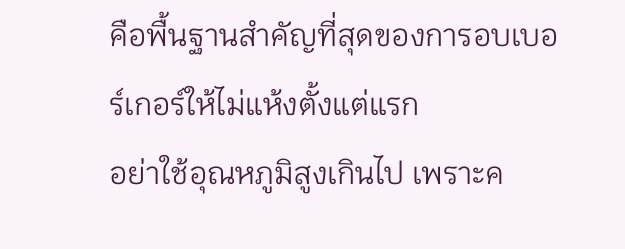คือพื้นฐานสำคัญที่สุดของการอบเบอร์เกอร์ให้ไม่แห้งตั้งแต่แรก
อย่าใช้อุณหภูมิสูงเกินไป เพราะค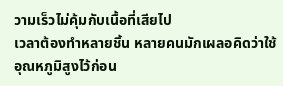วามเร็วไม่คุ้มกับเนื้อที่เสียไป
เวลาต้องทำหลายชิ้น หลายคนมักเผลอคิดว่าใช้อุณหภูมิสูงไว้ก่อน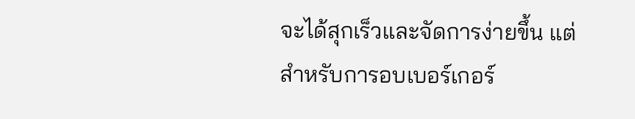จะได้สุกเร็วและจัดการง่ายขึ้น แต่สำหรับการอบเบอร์เกอร์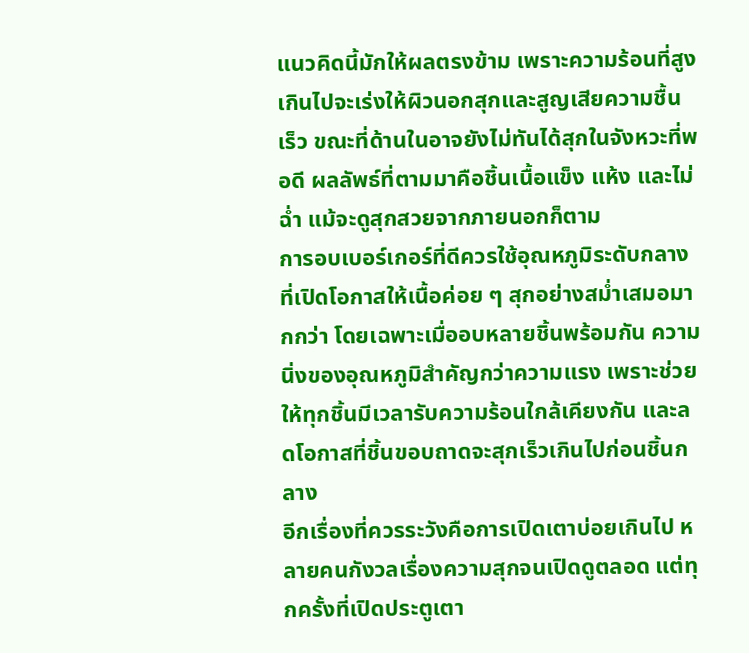แนวคิดนี้มักให้ผลตรงข้าม เพราะความร้อนที่สูงเกินไปจะเร่งให้ผิวนอกสุกและสูญเสียความชื้นเร็ว ขณะที่ด้านในอาจยังไม่ทันได้สุกในจังหวะที่พอดี ผลลัพธ์ที่ตามมาคือชิ้นเนื้อแข็ง แห้ง และไม่ฉ่ำ แม้จะดูสุกสวยจากภายนอกก็ตาม
การอบเบอร์เกอร์ที่ดีควรใช้อุณหภูมิระดับกลางที่เปิดโอกาสให้เนื้อค่อย ๆ สุกอย่างสม่ำเสมอมากกว่า โดยเฉพาะเมื่ออบหลายชิ้นพร้อมกัน ความนิ่งของอุณหภูมิสำคัญกว่าความแรง เพราะช่วยให้ทุกชิ้นมีเวลารับความร้อนใกล้เคียงกัน และลดโอกาสที่ชิ้นขอบถาดจะสุกเร็วเกินไปก่อนชิ้นกลาง
อีกเรื่องที่ควรระวังคือการเปิดเตาบ่อยเกินไป หลายคนกังวลเรื่องความสุกจนเปิดดูตลอด แต่ทุกครั้งที่เปิดประตูเตา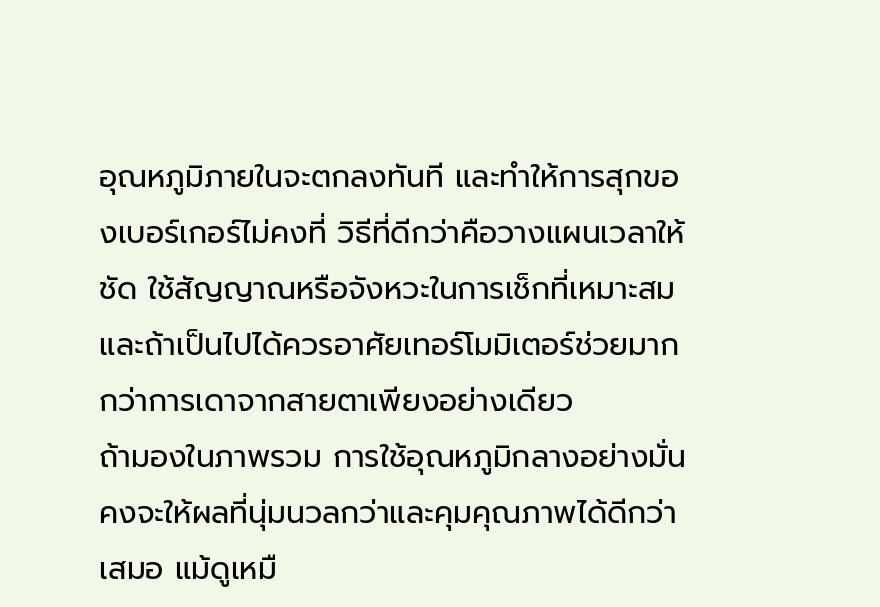อุณหภูมิภายในจะตกลงทันที และทำให้การสุกของเบอร์เกอร์ไม่คงที่ วิธีที่ดีกว่าคือวางแผนเวลาให้ชัด ใช้สัญญาณหรือจังหวะในการเช็กที่เหมาะสม และถ้าเป็นไปได้ควรอาศัยเทอร์โมมิเตอร์ช่วยมากกว่าการเดาจากสายตาเพียงอย่างเดียว
ถ้ามองในภาพรวม การใช้อุณหภูมิกลางอย่างมั่นคงจะให้ผลที่นุ่มนวลกว่าและคุมคุณภาพได้ดีกว่าเสมอ แม้ดูเหมื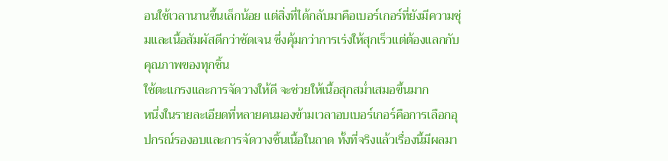อนใช้เวลานานขึ้นเล็กน้อย แต่สิ่งที่ได้กลับมาคือเบอร์เกอร์ที่ยังมีความชุ่มและเนื้อสัมผัสดีกว่าชัดเจน ซึ่งคุ้มกว่าการเร่งให้สุกเร็วแต่ต้องแลกกับคุณภาพของทุกชิ้น
ใช้ตะแกรงและการจัดวางให้ดี จะช่วยให้เนื้อสุกสม่ำเสมอขึ้นมาก
หนึ่งในรายละเอียดที่หลายคนมองข้ามเวลาอบเบอร์เกอร์คือการเลือกอุปกรณ์รองอบและการจัดวางชิ้นเนื้อในถาด ทั้งที่จริงแล้วเรื่องนี้มีผลมา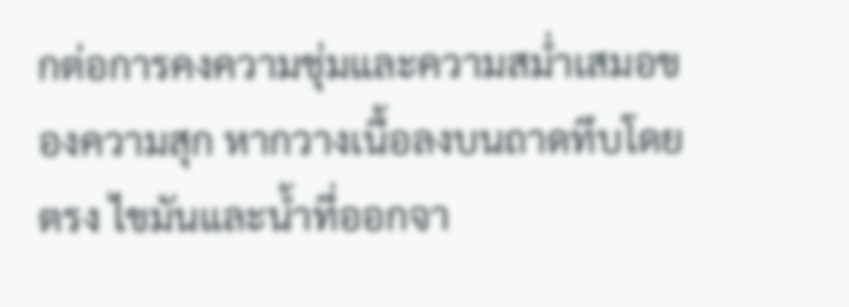กต่อการคงความชุ่มและความสม่ำเสมอของความสุก หากวางเนื้อลงบนถาดทึบโดยตรง ไขมันและน้ำที่ออกจา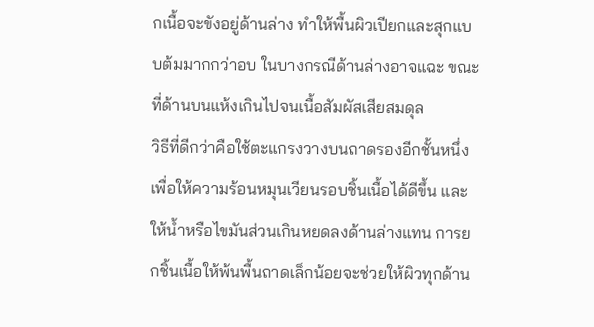กเนื้อจะขังอยู่ด้านล่าง ทำให้พื้นผิวเปียกและสุกแบบต้มมากกว่าอบ ในบางกรณีด้านล่างอาจแฉะ ขณะที่ด้านบนแห้งเกินไปจนเนื้อสัมผัสเสียสมดุล
วิธีที่ดีกว่าคือใช้ตะแกรงวางบนถาดรองอีกชั้นหนึ่ง เพื่อให้ความร้อนหมุนเวียนรอบชิ้นเนื้อได้ดีขึ้น และให้น้ำหรือไขมันส่วนเกินหยดลงด้านล่างแทน การยกชิ้นเนื้อให้พ้นพื้นถาดเล็กน้อยจะช่วยให้ผิวทุกด้าน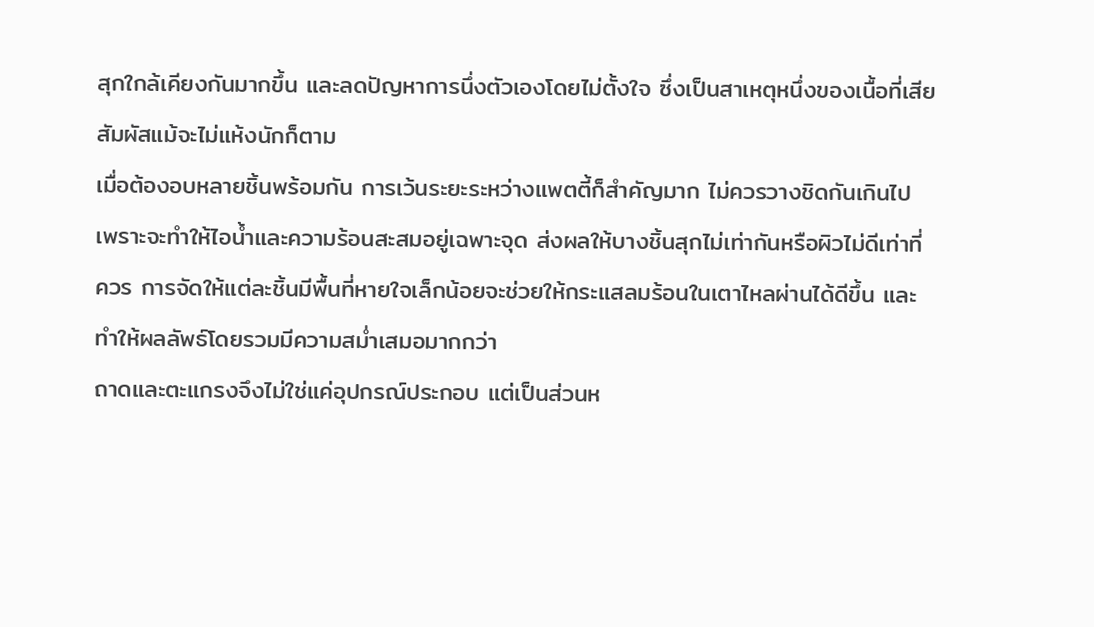สุกใกล้เคียงกันมากขึ้น และลดปัญหาการนึ่งตัวเองโดยไม่ตั้งใจ ซึ่งเป็นสาเหตุหนึ่งของเนื้อที่เสียสัมผัสแม้จะไม่แห้งนักก็ตาม
เมื่อต้องอบหลายชิ้นพร้อมกัน การเว้นระยะระหว่างแพตตี้ก็สำคัญมาก ไม่ควรวางชิดกันเกินไป เพราะจะทำให้ไอน้ำและความร้อนสะสมอยู่เฉพาะจุด ส่งผลให้บางชิ้นสุกไม่เท่ากันหรือผิวไม่ดีเท่าที่ควร การจัดให้แต่ละชิ้นมีพื้นที่หายใจเล็กน้อยจะช่วยให้กระแสลมร้อนในเตาไหลผ่านได้ดีขึ้น และทำให้ผลลัพธ์โดยรวมมีความสม่ำเสมอมากกว่า
ถาดและตะแกรงจึงไม่ใช่แค่อุปกรณ์ประกอบ แต่เป็นส่วนห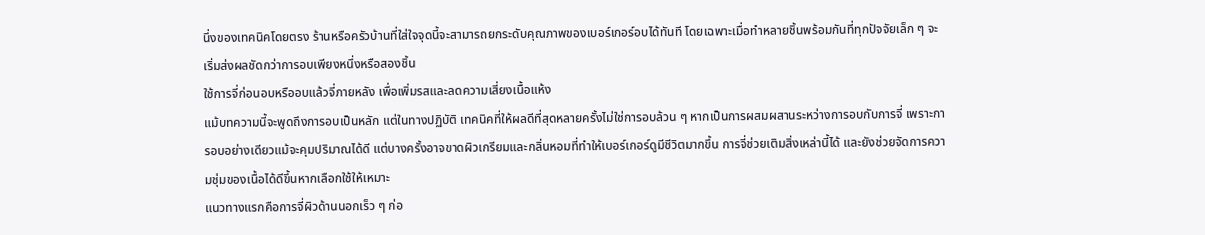นึ่งของเทคนิคโดยตรง ร้านหรือครัวบ้านที่ใส่ใจจุดนี้จะสามารถยกระดับคุณภาพของเบอร์เกอร์อบได้ทันที โดยเฉพาะเมื่อทำหลายชิ้นพร้อมกันที่ทุกปัจจัยเล็ก ๆ จะเริ่มส่งผลชัดกว่าการอบเพียงหนึ่งหรือสองชิ้น
ใช้การจี่ก่อนอบหรืออบแล้วจี่ภายหลัง เพื่อเพิ่มรสและลดความเสี่ยงเนื้อแห้ง
แม้บทความนี้จะพูดถึงการอบเป็นหลัก แต่ในทางปฏิบัติ เทคนิคที่ให้ผลดีที่สุดหลายครั้งไม่ใช่การอบล้วน ๆ หากเป็นการผสมผสานระหว่างการอบกับการจี่ เพราะการอบอย่างเดียวแม้จะคุมปริมาณได้ดี แต่บางครั้งอาจขาดผิวเกรียมและกลิ่นหอมที่ทำให้เบอร์เกอร์ดูมีชีวิตมากขึ้น การจี่ช่วยเติมสิ่งเหล่านี้ได้ และยังช่วยจัดการความชุ่มของเนื้อได้ดีขึ้นหากเลือกใช้ให้เหมาะ
แนวทางแรกคือการจี่ผิวด้านนอกเร็ว ๆ ก่อ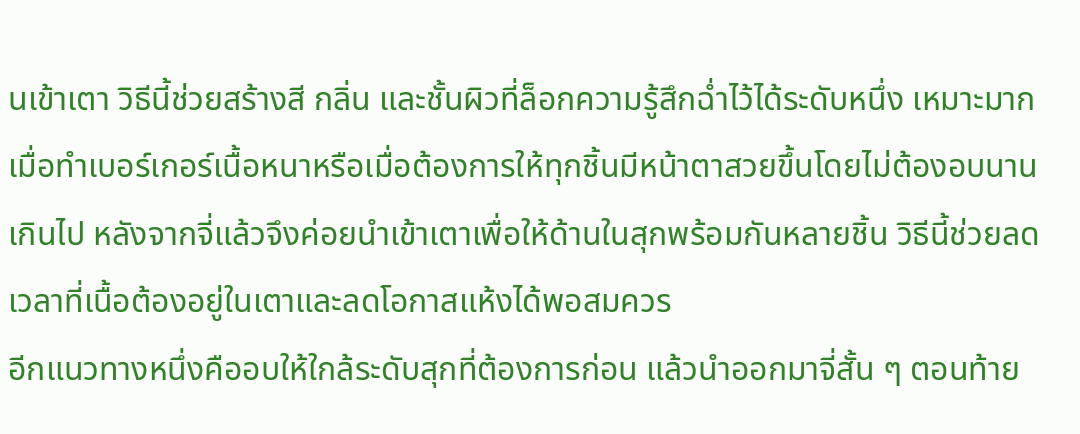นเข้าเตา วิธีนี้ช่วยสร้างสี กลิ่น และชั้นผิวที่ล็อกความรู้สึกฉ่ำไว้ได้ระดับหนึ่ง เหมาะมากเมื่อทำเบอร์เกอร์เนื้อหนาหรือเมื่อต้องการให้ทุกชิ้นมีหน้าตาสวยขึ้นโดยไม่ต้องอบนานเกินไป หลังจากจี่แล้วจึงค่อยนำเข้าเตาเพื่อให้ด้านในสุกพร้อมกันหลายชิ้น วิธีนี้ช่วยลดเวลาที่เนื้อต้องอยู่ในเตาและลดโอกาสแห้งได้พอสมควร
อีกแนวทางหนึ่งคืออบให้ใกล้ระดับสุกที่ต้องการก่อน แล้วนำออกมาจี่สั้น ๆ ตอนท้าย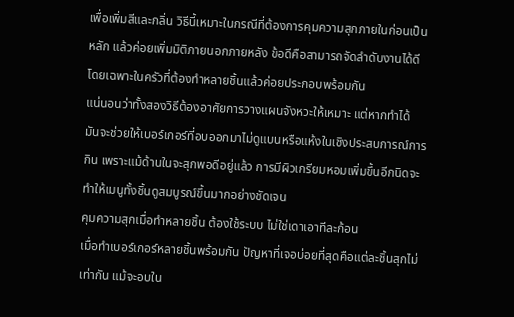เพื่อเพิ่มสีและกลิ่น วิธีนี้เหมาะในกรณีที่ต้องการคุมความสุกภายในก่อนเป็นหลัก แล้วค่อยเพิ่มมิติภายนอกภายหลัง ข้อดีคือสามารถจัดลำดับงานได้ดี โดยเฉพาะในครัวที่ต้องทำหลายชิ้นแล้วค่อยประกอบพร้อมกัน
แน่นอนว่าทั้งสองวิธีต้องอาศัยการวางแผนจังหวะให้เหมาะ แต่หากทำได้ มันจะช่วยให้เบอร์เกอร์ที่อบออกมาไม่ดูแบนหรือแห้งในเชิงประสบการณ์การกิน เพราะแม้ด้านในจะสุกพอดีอยู่แล้ว การมีผิวเกรียมหอมเพิ่มขึ้นอีกนิดจะทำให้เมนูทั้งชิ้นดูสมบูรณ์ขึ้นมากอย่างชัดเจน
คุมความสุกเมื่อทำหลายชิ้น ต้องใช้ระบบ ไม่ใช่เดาเอาทีละก้อน
เมื่อทำเบอร์เกอร์หลายชิ้นพร้อมกัน ปัญหาที่เจอบ่อยที่สุดคือแต่ละชิ้นสุกไม่เท่ากัน แม้จะอบใน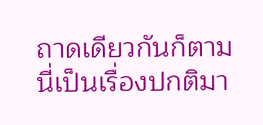ถาดเดียวกันก็ตาม นี่เป็นเรื่องปกติมา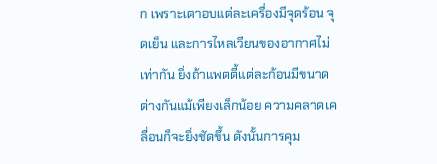ก เพราะเตาอบแต่ละเครื่องมีจุดร้อน จุดเย็น และการไหลเวียนของอากาศไม่เท่ากัน ยิ่งถ้าแพตตี้แต่ละก้อนมีขนาดต่างกันแม้เพียงเล็กน้อย ความคลาดเคลื่อนก็จะยิ่งชัดขึ้น ดังนั้นการคุม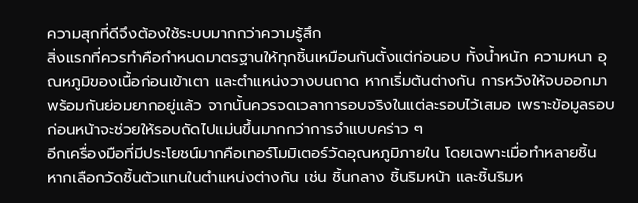ความสุกที่ดีจึงต้องใช้ระบบมากกว่าความรู้สึก
สิ่งแรกที่ควรทำคือกำหนดมาตรฐานให้ทุกชิ้นเหมือนกันตั้งแต่ก่อนอบ ทั้งน้ำหนัก ความหนา อุณหภูมิของเนื้อก่อนเข้าเตา และตำแหน่งวางบนถาด หากเริ่มต้นต่างกัน การหวังให้จบออกมาพร้อมกันย่อมยากอยู่แล้ว จากนั้นควรจดเวลาการอบจริงในแต่ละรอบไว้เสมอ เพราะข้อมูลรอบก่อนหน้าจะช่วยให้รอบถัดไปแม่นขึ้นมากกว่าการจำแบบคร่าว ๆ
อีกเครื่องมือที่มีประโยชน์มากคือเทอร์โมมิเตอร์วัดอุณหภูมิภายใน โดยเฉพาะเมื่อทำหลายชิ้น หากเลือกวัดชิ้นตัวแทนในตำแหน่งต่างกัน เช่น ชิ้นกลาง ชิ้นริมหน้า และชิ้นริมห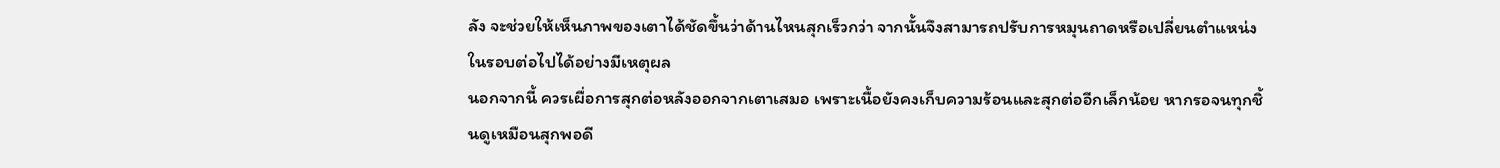ลัง จะช่วยให้เห็นภาพของเตาได้ชัดขึ้นว่าด้านไหนสุกเร็วกว่า จากนั้นจึงสามารถปรับการหมุนถาดหรือเปลี่ยนตำแหน่งในรอบต่อไปได้อย่างมีเหตุผล
นอกจากนี้ ควรเผื่อการสุกต่อหลังออกจากเตาเสมอ เพราะเนื้อยังคงเก็บความร้อนและสุกต่ออีกเล็กน้อย หากรอจนทุกชิ้นดูเหมือนสุกพอดี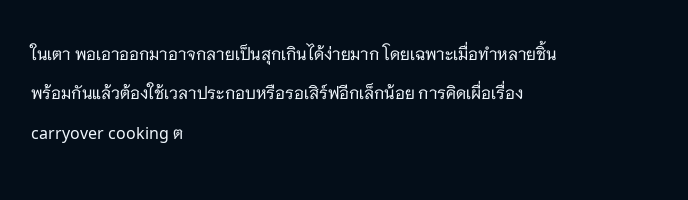ในเตา พอเอาออกมาอาจกลายเป็นสุกเกินได้ง่ายมาก โดยเฉพาะเมื่อทำหลายชิ้นพร้อมกันแล้วต้องใช้เวลาประกอบหรือรอเสิร์ฟอีกเล็กน้อย การคิดเผื่อเรื่อง carryover cooking ต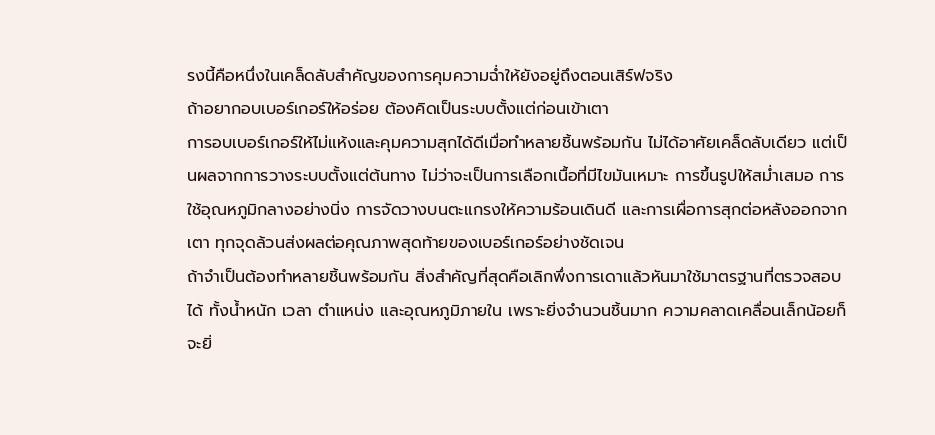รงนี้คือหนึ่งในเคล็ดลับสำคัญของการคุมความฉ่ำให้ยังอยู่ถึงตอนเสิร์ฟจริง
ถ้าอยากอบเบอร์เกอร์ให้อร่อย ต้องคิดเป็นระบบตั้งแต่ก่อนเข้าเตา
การอบเบอร์เกอร์ให้ไม่แห้งและคุมความสุกได้ดีเมื่อทำหลายชิ้นพร้อมกัน ไม่ได้อาศัยเคล็ดลับเดียว แต่เป็นผลจากการวางระบบตั้งแต่ต้นทาง ไม่ว่าจะเป็นการเลือกเนื้อที่มีไขมันเหมาะ การขึ้นรูปให้สม่ำเสมอ การใช้อุณหภูมิกลางอย่างนิ่ง การจัดวางบนตะแกรงให้ความร้อนเดินดี และการเผื่อการสุกต่อหลังออกจากเตา ทุกจุดล้วนส่งผลต่อคุณภาพสุดท้ายของเบอร์เกอร์อย่างชัดเจน
ถ้าจำเป็นต้องทำหลายชิ้นพร้อมกัน สิ่งสำคัญที่สุดคือเลิกพึ่งการเดาแล้วหันมาใช้มาตรฐานที่ตรวจสอบได้ ทั้งน้ำหนัก เวลา ตำแหน่ง และอุณหภูมิภายใน เพราะยิ่งจำนวนชิ้นมาก ความคลาดเคลื่อนเล็กน้อยก็จะยิ่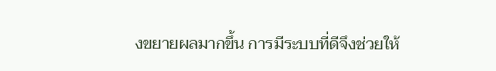งขยายผลมากขึ้น การมีระบบที่ดีจึงช่วยให้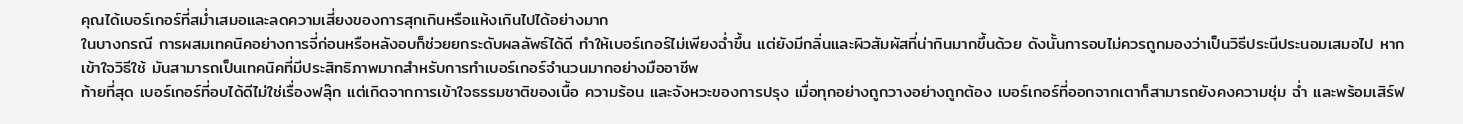คุณได้เบอร์เกอร์ที่สม่ำเสมอและลดความเสี่ยงของการสุกเกินหรือแห้งเกินไปได้อย่างมาก
ในบางกรณี การผสมเทคนิคอย่างการจี่ก่อนหรือหลังอบก็ช่วยยกระดับผลลัพธ์ได้ดี ทำให้เบอร์เกอร์ไม่เพียงฉ่ำขึ้น แต่ยังมีกลิ่นและผิวสัมผัสที่น่ากินมากขึ้นด้วย ดังนั้นการอบไม่ควรถูกมองว่าเป็นวิธีประนีประนอมเสมอไป หากเข้าใจวิธีใช้ มันสามารถเป็นเทคนิคที่มีประสิทธิภาพมากสำหรับการทำเบอร์เกอร์จำนวนมากอย่างมืออาชีพ
ท้ายที่สุด เบอร์เกอร์ที่อบได้ดีไม่ใช่เรื่องฟลุ๊ก แต่เกิดจากการเข้าใจธรรมชาติของเนื้อ ความร้อน และจังหวะของการปรุง เมื่อทุกอย่างถูกวางอย่างถูกต้อง เบอร์เกอร์ที่ออกจากเตาก็สามารถยังคงความชุ่ม ฉ่ำ และพร้อมเสิร์ฟ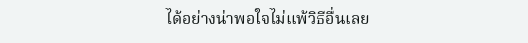ได้อย่างน่าพอใจไม่แพ้วิธีอื่นเลย